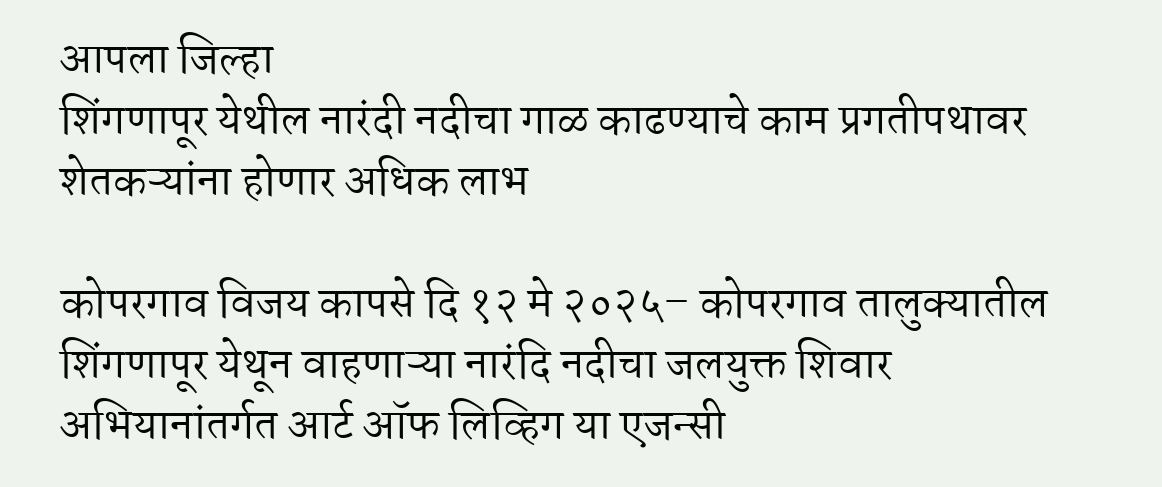आपला जिल्हा
शिंगणापूर येथील नारंदी नदीचा गाळ काढण्याचे काम प्रगतीपथावर
शेतकऱ्यांना होणार अधिक लाभ

कोपरगाव विजय कापसे दि १२ मे २०२५– कोपरगाव तालुक्यातील शिंगणापूर येथून वाहणाऱ्या नारंदि नदीचा जलयुक्त शिवार अभियानांतर्गत आर्ट ऑफ लिव्हिग या एजन्सी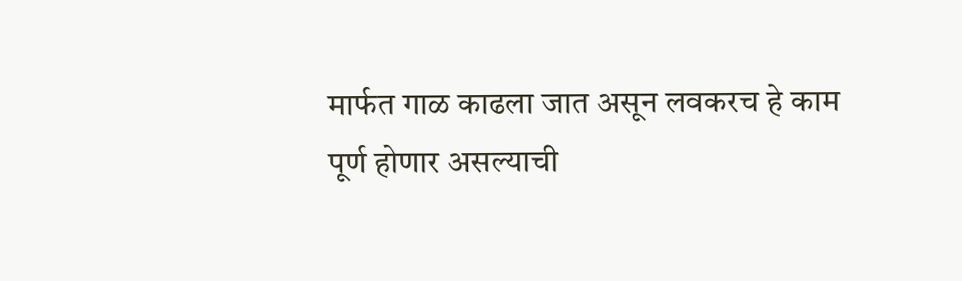मार्फत गाळ काढला जात असून लवकरच हे काम पूर्ण होणार असल्याची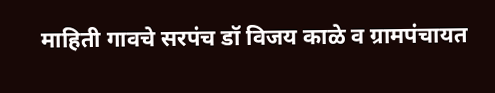माहिती गावचे सरपंच डॉ विजय काळे व ग्रामपंचायत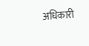अधिकारी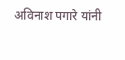अविनाश पगारे यांनी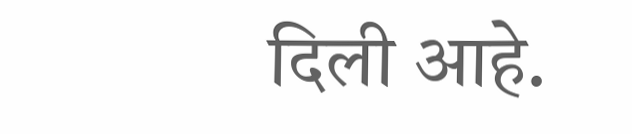दिली आहे.